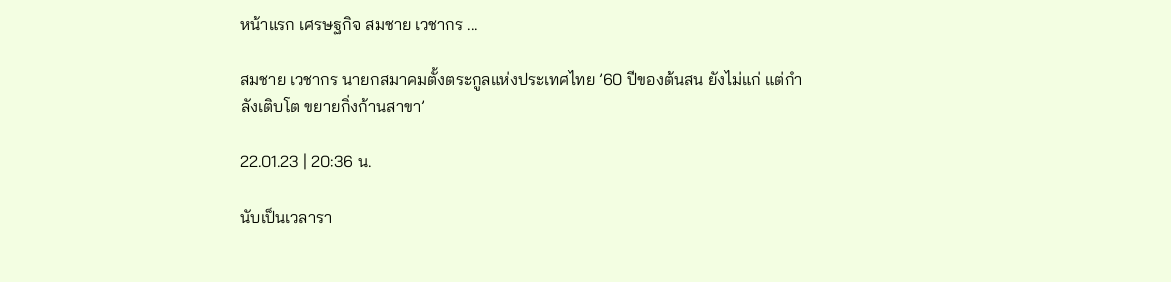หน้าแรก เศรษฐกิจ สมชาย เวชากร ...

สมชาย เวชากร นายกสมาคมตั้งตระกูลแห่งประเทศไทย ’60 ปีของต้นสน ยังไม่แก่ แต่กำลังเติบโต ขยายกิ่งก้านสาขา’

22.01.23 | 20:36 น.

นับเป็นเวลารา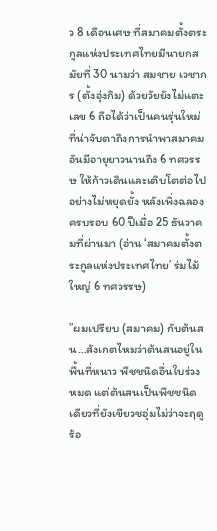ว 8 เดือนเศษ ที่สมาคมตั้งตระกูลแห่งประเทศไทยมีนายกสมัยที่ 30 นามว่า สมชาย เวชากร (ตั้งอุ่งกิม) ด้วยวัยยังไม่แตะเลข 6 ถือได้ว่าเป็นคนรุ่นใหม่ที่น่าจับตาถึงการนำพาสมาคมอันมีอายุยาวนานถึง 6 ทศวรรษ ให้ก้าวเดินและเติบโตต่อไปอย่างไม่หยุดยั้ง หลังเพิ่งฉลองครบรอบ 60 ปีเมื่อ 25 ธันวาคมที่ผ่านมา (อ่าน ‘สมาคมตั้งตระกูลแห่งประเทศไทย’ ร่มไม้ใหญ่ 6 ทศวรรษ)

”ผมเปรียบ (สมาคม) กับต้นสน…สังเกตไหมว่าต้นสนอยู่ในพื้นที่หนาว พืชชนิดอื่นใบร่วงหมด แต่ต้นสนเป็นพืชชนิดเดียวที่ยังเขียวชอุ่มไม่ว่าจะฤดูร้อ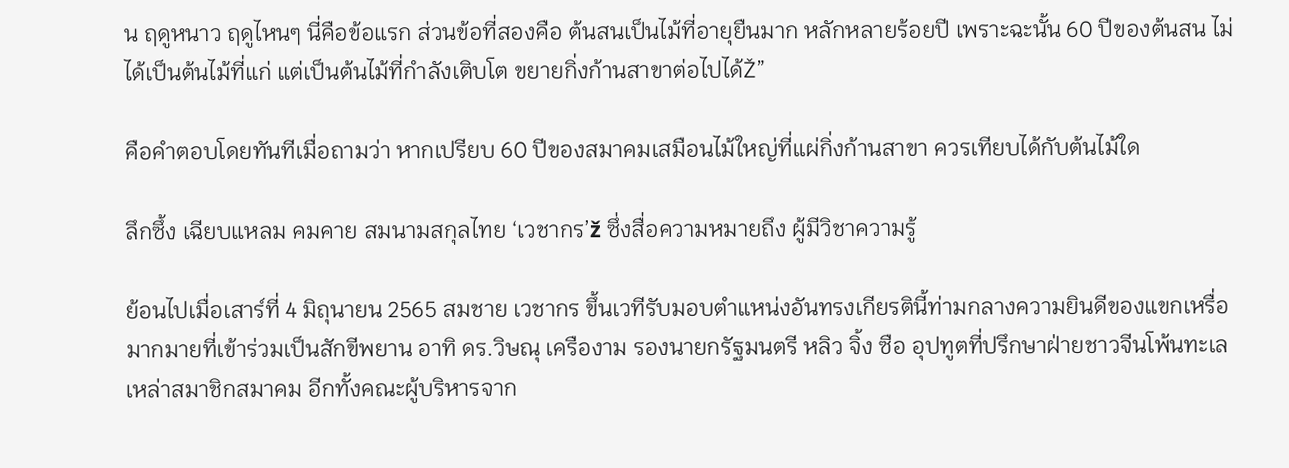น ฤดูหนาว ฤดูไหนๆ นี่คือข้อแรก ส่วนข้อที่สองคือ ต้นสนเป็นไม้ที่อายุยืนมาก หลักหลายร้อยปี เพราะฉะนั้น 60 ปีของต้นสน ไม่ได้เป็นต้นไม้ที่แก่ แต่เป็นต้นไม้ที่กำลังเติบโต ขยายกิ่งก้านสาขาต่อไปได้Ž”

คือคำตอบโดยทันทีเมื่อถามว่า หากเปรียบ 60 ปีของสมาคมเสมือนไม้ใหญ่ที่แผ่กิ่งก้านสาขา ควรเทียบได้กับต้นไม้ใด

ลึกซึ้ง เฉียบแหลม คมคาย สมนามสกุลไทย ‘เวชากร’ž ซึ่งสื่อความหมายถึง ผู้มีวิชาความรู้

ย้อนไปเมื่อเสาร์ที่ 4 มิถุนายน 2565 สมชาย เวชากร ขึ้นเวทีรับมอบตำแหน่งอันทรงเกียรตินี้ท่ามกลางความยินดีของแขกเหรื่อมากมายที่เข้าร่วมเป็นสักขีพยาน อาทิ ดร.วิษณุ เครืองาม รองนายกรัฐมนตรี หลิว จิ้ง ซือ อุปทูตที่ปรึกษาฝ่ายชาวจีนโพ้นทะเล เหล่าสมาชิกสมาคม อีกทั้งคณะผู้บริหารจาก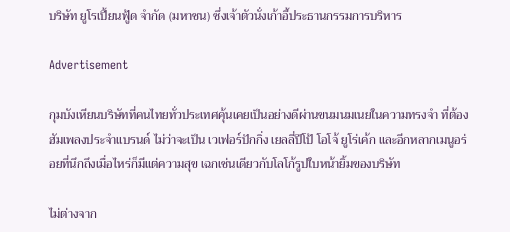บริษัท ยูโรเปี้ยนฟู้ด จำกัด (มหาชน) ซึ่งเจ้าตัวนั่งเก้าอี้ประธานกรรมการบริหาร

Advertisement

กุมบังเหียนบริษัทที่คนไทยทั่วประเทศคุ้นเคยเป็นอย่างดีผ่านขนมนมเนยในความทรงจำ ที่ต้องฮัมเพลงประจำแบรนด์ ไม่ว่าจะเป็น เวเฟอร์ปักกิ่ง เยลลี่ปีโป้ โอโจ้ ยูโร่เค้ก และอีกหลากเมนูอร่อยที่นึกถึงเมื่อไหร่ก็มีแต่ความสุข เฉกเช่นเดียวกับโลโก้รูปใบหน้ายิ้มของบริษัท

ไม่ต่างจาก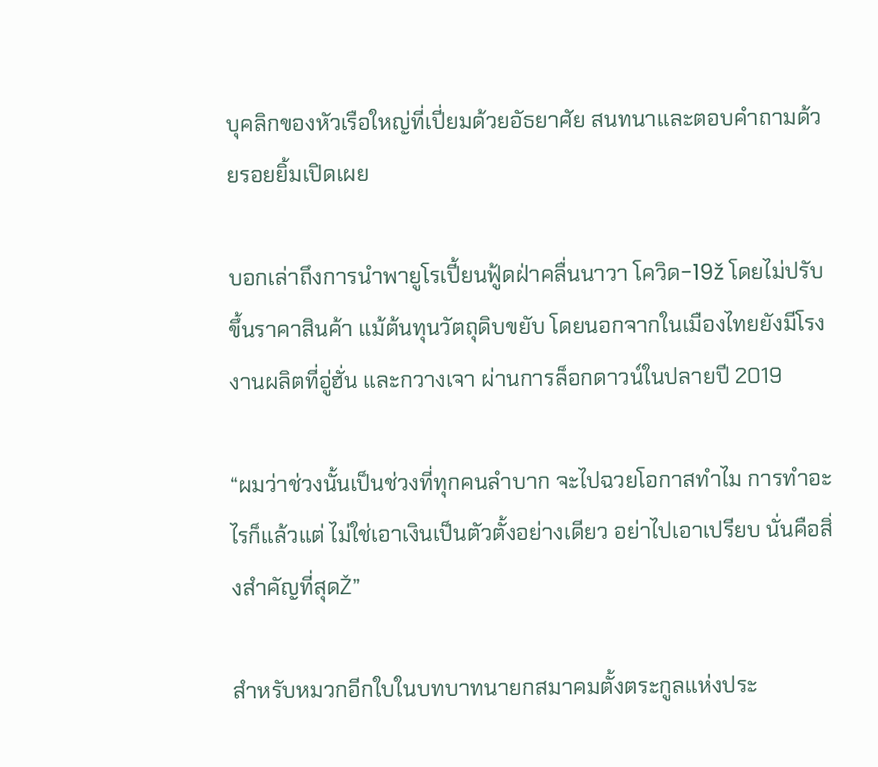บุคลิกของหัวเรือใหญ่ที่เปี่ยมด้วยอัธยาศัย สนทนาและตอบคำถามด้วยรอยยิ้มเปิดเผย

บอกเล่าถึงการนำพายูโรเปี้ยนฟู้ดฝ่าคลื่นนาวา โควิด-19ž โดยไม่ปรับขึ้นราคาสินค้า แม้ต้นทุนวัตถุดิบขยับ โดยนอกจากในเมืองไทยยังมีโรงงานผลิตที่อู่ฮั่น และกวางเจา ผ่านการล็อกดาวน์ในปลายปี 2019

“ผมว่าช่วงนั้นเป็นช่วงที่ทุกคนลำบาก จะไปฉวยโอกาสทำไม การทำอะไรก็แล้วแต่ ไม่ใช่เอาเงินเป็นตัวตั้งอย่างเดียว อย่าไปเอาเปรียบ นั่นคือสิ่งสำคัญที่สุดŽ”

สำหรับหมวกอีกใบในบทบาทนายกสมาคมตั้งตระกูลแห่งประ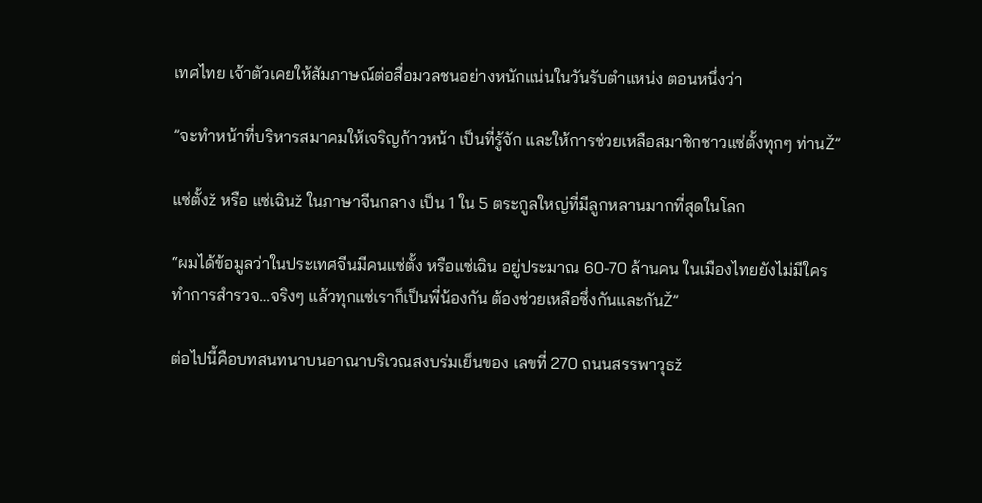เทศไทย เจ้าตัวเคยให้สัมภาษณ์ต่อสื่อมวลชนอย่างหนักแน่นในวันรับตำแหน่ง ตอนหนึ่งว่า

”จะทำหน้าที่บริหารสมาคมให้เจริญก้าวหน้า เป็นที่รู้จัก และให้การช่วยเหลือสมาชิกชาวแซ่ตั้งทุกๆ ท่านŽ”

แซ่ตั้งž หรือ แซ่เฉินž ในภาษาจีนกลาง เป็น 1 ใน 5 ตระกูลใหญ่ที่มีลูกหลานมากที่สุดในโลก

“ผมได้ข้อมูลว่าในประเทศจีนมีคนแซ่ตั้ง หรือแซ่เฉิน อยู่ประมาณ 60-70 ล้านคน ในเมืองไทยยังไม่มีใครทำการสำรวจ…จริงๆ แล้วทุกแซ่เราก็เป็นพี่น้องกัน ต้องช่วยเหลือซึ่งกันและกันŽ”

ต่อไปนี้คือบทสนทนาบนอาณาบริเวณสงบร่มเย็นของ เลขที่ 270 ถนนสรรพาวุธž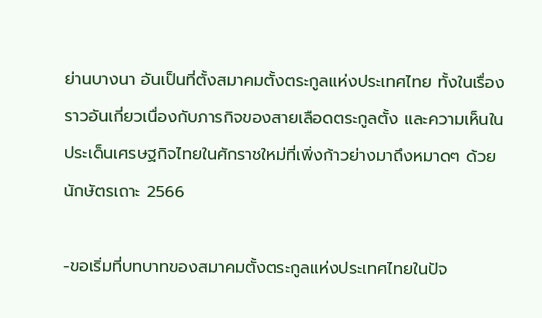ย่านบางนา อันเป็นที่ตั้งสมาคมตั้งตระกูลแห่งประเทศไทย ทั้งในเรื่องราวอันเกี่ยวเนื่องกับภารกิจของสายเลือดตระกูลตั้ง และความเห็นในประเด็นเศรษฐกิจไทยในศักราชใหม่ที่เพิ่งก้าวย่างมาถึงหมาดๆ ด้วยนักษัตรเถาะ 2566

-ขอเริ่มที่บทบาทของสมาคมตั้งตระกูลแห่งประเทศไทยในปัจ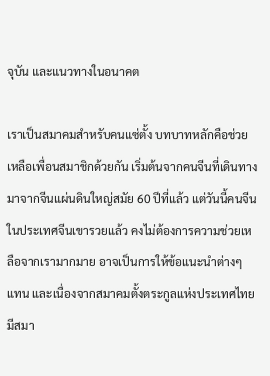จุบัน และแนวทางในอนาคต

เราเป็นสมาคมสำหรับคนแซ่ตั้ง บทบาทหลักคือช่วยเหลือเพื่อนสมาชิกด้วยกัน เริ่มต้นจากคนจีนที่เดินทางมาจากจีนแผ่นดินใหญ่สมัย 60 ปีที่แล้ว แต่วันนี้คนจีนในประเทศจีนเขารวยแล้ว คงไม่ต้องการความช่วยเหลือจากเรามากมาย อาจเป็นการให้ข้อแนะนำต่างๆ แทน และเนื่องจากสมาคมตั้งตระกูลแห่งประเทศไทยมีสมา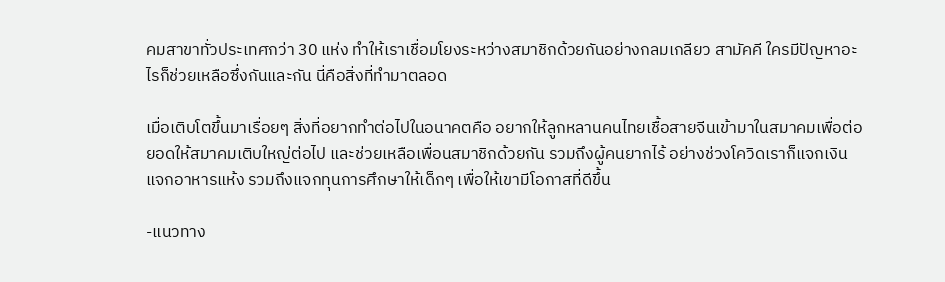คมสาขาทั่วประเทศกว่า 30 แห่ง ทำให้เราเชื่อมโยงระหว่างสมาชิกด้วยกันอย่างกลมเกลียว สามัคคี ใครมีปัญหาอะไรก็ช่วยเหลือซึ่งกันและกัน นี่คือสิ่งที่ทำมาตลอด

เมื่อเติบโตขึ้นมาเรื่อยๆ สิ่งที่อยากทำต่อไปในอนาคตคือ อยากให้ลูกหลานคนไทยเชื้อสายจีนเข้ามาในสมาคมเพื่อต่อยอดให้สมาคมเติบใหญ่ต่อไป และช่วยเหลือเพื่อนสมาชิกด้วยกัน รวมถึงผู้คนยากไร้ อย่างช่วงโควิดเราก็แจกเงิน แจกอาหารแห้ง รวมถึงแจกทุนการศึกษาให้เด็กๆ เพื่อให้เขามีโอกาสที่ดีขึ้น

-แนวทาง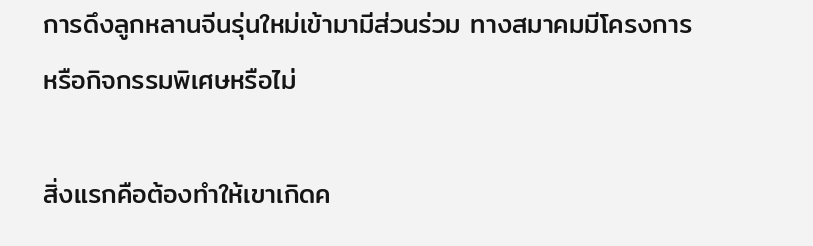การดึงลูกหลานจีนรุ่นใหม่เข้ามามีส่วนร่วม ทางสมาคมมีโครงการ หรือกิจกรรมพิเศษหรือไม่

สิ่งแรกคือต้องทำให้เขาเกิดค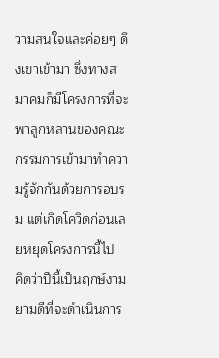วามสนใจและค่อยๆ ดึงเขาเข้ามา ซึ่งทางสมาคมก็มีโครงการที่จะพาลูกหลานของคณะกรรมการเข้ามาทำความรู้จักกันด้วยการอบรม แต่เกิดโควิดก่อนเลยหยุดโครงการนี้ไป
คิดว่าปีนี้เป็นฤกษ์งามยามดีที่จะดำเนินการ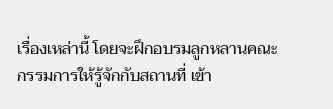เรื่องเหล่านี้ โดยจะฝึกอบรมลูกหลานคณะกรรมการให้รู้จักกับสถานที่ เข้า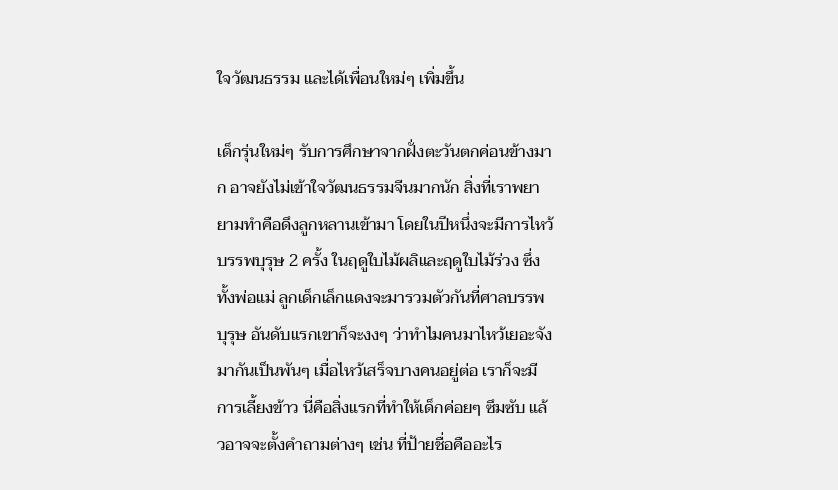ใจวัฒนธรรม และได้เพื่อนใหม่ๆ เพิ่มขึ้น

เด็กรุ่นใหม่ๆ รับการศึกษาจากฝั่งตะวันตกค่อนข้างมาก อาจยังไม่เข้าใจวัฒนธรรมจีนมากนัก สิ่งที่เราพยายามทำคือดึงลูกหลานเข้ามา โดยในปีหนึ่งจะมีการไหว้บรรพบุรุษ 2 ครั้ง ในฤดูใบไม้ผลิและฤดูใบไม้ร่วง ซึ่งทั้งพ่อแม่ ลูกเด็กเล็กแดงจะมารวมตัวกันที่ศาลบรรพบุรุษ อันดับแรกเขาก็จะงงๆ ว่าทำไมคนมาไหว้เยอะจัง มากันเป็นพันๆ เมื่อไหว้เสร็จบางคนอยู่ต่อ เราก็จะมีการเลี้ยงข้าว นี่คือสิ่งแรกที่ทำให้เด็กค่อยๆ ซึมซับ แล้วอาจจะตั้งคำถามต่างๆ เช่น ที่ป้ายชื่อคืออะไร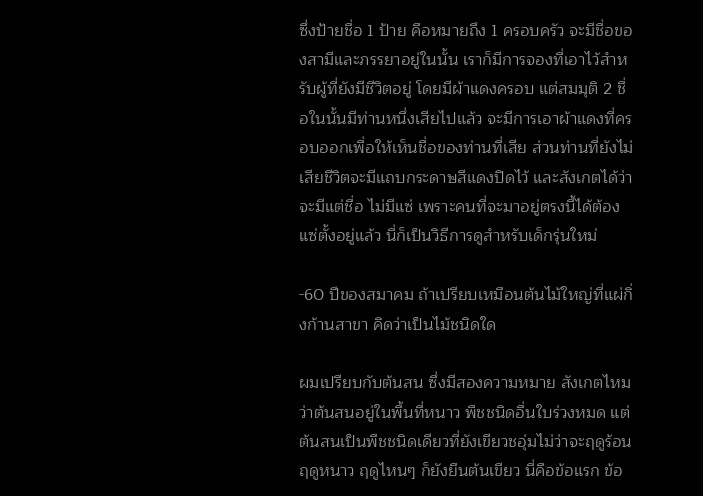ซึ่งป้ายชื่อ 1 ป้าย คือหมายถึง 1 ครอบครัว จะมีชื่อของสามีและภรรยาอยู่ในนั้น เราก็มีการจองที่เอาไว้สำหรับผู้ที่ยังมีชีวิตอยู่ โดยมีผ้าแดงครอบ แต่สมมุติ 2 ชื่อในนั้นมีท่านหนึ่งเสียไปแล้ว จะมีการเอาผ้าแดงที่ครอบออกเพื่อให้เห็นชื่อของท่านที่เสีย ส่วนท่านที่ยังไม่เสียชีวิตจะมีแถบกระดาษสีแดงปิดไว้ และสังเกตได้ว่าจะมีแต่ชื่อ ไม่มีแซ่ เพราะคนที่จะมาอยู่ตรงนี้ได้ต้องแซ่ตั้งอยู่แล้ว นี่ก็เป็นวิธีการดูสำหรับเด็กรุ่นใหม่

-60 ปีของสมาคม ถ้าเปรียบเหมือนต้นไม้ใหญ่ที่แผ่กิ่งก้านสาขา คิดว่าเป็นไม้ชนิดใด

ผมเปรียบกับต้นสน ซึ่งมีสองความหมาย สังเกตไหมว่าต้นสนอยู่ในพื้นที่หนาว พืชชนิดอื่นใบร่วงหมด แต่ต้นสนเป็นพืชชนิดเดียวที่ยังเขียวชอุ่มไม่ว่าจะฤดูร้อน ฤดูหนาว ฤดูไหนๆ ก็ยังยืนต้นเขียว นี่คือข้อแรก ข้อ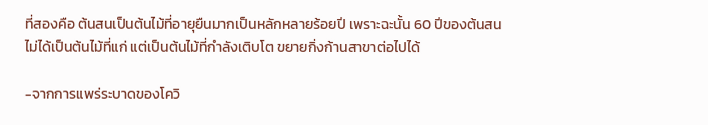ที่สองคือ ต้นสนเป็นต้นไม้ที่อายุยืนมากเป็นหลักหลายร้อยปี เพราะฉะนั้น 60 ปีของต้นสน ไม่ได้เป็นต้นไม้ที่แก่ แต่เป็นต้นไม้ที่กำลังเติบโต ขยายกิ่งก้านสาขาต่อไปได้

-จากการแพร่ระบาดของโควิ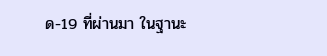ด-19 ที่ผ่านมา ในฐานะ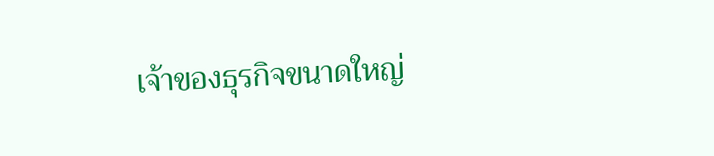เจ้าของธุรกิจขนาดใหญ่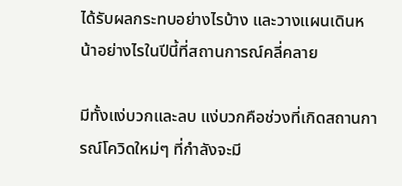ได้รับผลกระทบอย่างไรบ้าง และวางแผนเดินหน้าอย่างไรในปีนี้ที่สถานการณ์คลี่คลาย

มีทั้งแง่บวกและลบ แง่บวกคือช่วงที่เกิดสถานการณ์โควิดใหม่ๆ ที่กำลังจะมี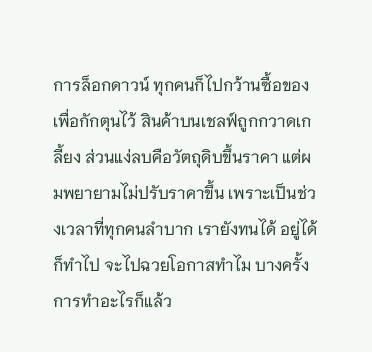การล็อกดาวน์ ทุกคนก็ไปกว้านซื้อของเพื่อกักตุนไว้ สินค้าบนเชลฟ์ถูกกวาดเกลี้ยง ส่วนแง่ลบคือวัตถุดิบขึ้นราคา แต่ผมพยายามไม่ปรับราคาขึ้น เพราะเป็นช่วงเวลาที่ทุกคนลำบาก เรายังทนได้ อยู่ได้ ก็ทำไป จะไปฉวยโอกาสทำไม บางครั้งการทำอะไรก็แล้ว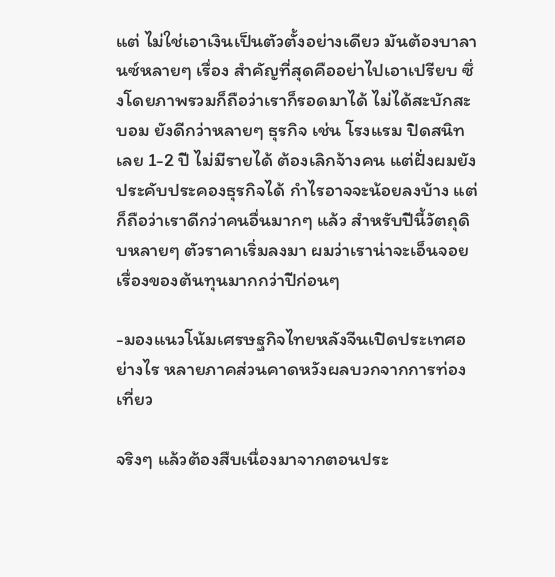แต่ ไม่ใช่เอาเงินเป็นตัวตั้งอย่างเดียว มันต้องบาลานซ์หลายๆ เรื่อง สำคัญที่สุดคืออย่าไปเอาเปรียบ ซึ่งโดยภาพรวมก็ถือว่าเราก็รอดมาได้ ไม่ได้สะบักสะบอม ยังดีกว่าหลายๆ ธุรกิจ เช่น โรงแรม ปิดสนิทเลย 1-2 ปี ไม่มีรายได้ ต้องเลิกจ้างคน แต่ฝั่งผมยังประคับประคองธุรกิจได้ กำไรอาจจะน้อยลงบ้าง แต่ก็ถือว่าเราดีกว่าคนอื่นมากๆ แล้ว สำหรับปีนี้วัตถุดิบหลายๆ ตัวราคาเริ่มลงมา ผมว่าเราน่าจะเอ็นจอยเรื่องของต้นทุนมากกว่าปีก่อนๆ

-มองแนวโน้มเศรษฐกิจไทยหลังจีนเปิดประเทศอย่างไร หลายภาคส่วนคาดหวังผลบวกจากการท่องเที่ยว

จริงๆ แล้วต้องสืบเนื่องมาจากตอนประ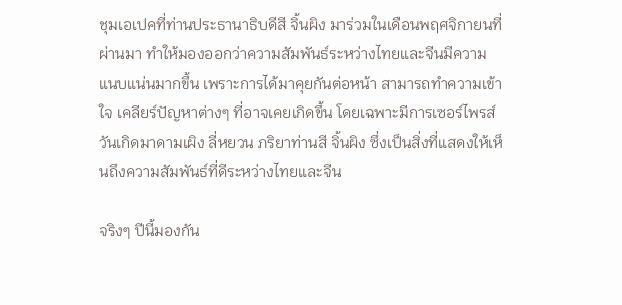ชุมเอเปคที่ท่านประธานาธิบดีสี จิ้นผิง มาร่วมในเดือนพฤศจิกายนที่ผ่านมา ทำให้มองออกว่าความสัมพันธ์ระหว่างไทยและจีนมีความแนบแน่นมากขึ้น เพราะการได้มาคุยกันต่อหน้า สามารถทำความเข้าใจ เคลียร์ปัญหาต่างๆ ที่อาจเคยเกิดขึ้น โดยเฉพาะมีการเซอร์ไพรส์วันเกิดมาดามเผิง ลี่หยวน ภริยาท่านสี จิ้นผิง ซึ่งเป็นสิ่งที่แสดงให้เห็นถึงความสัมพันธ์ที่ดีระหว่างไทยและจีน

จริงๆ ปีนี้มองกัน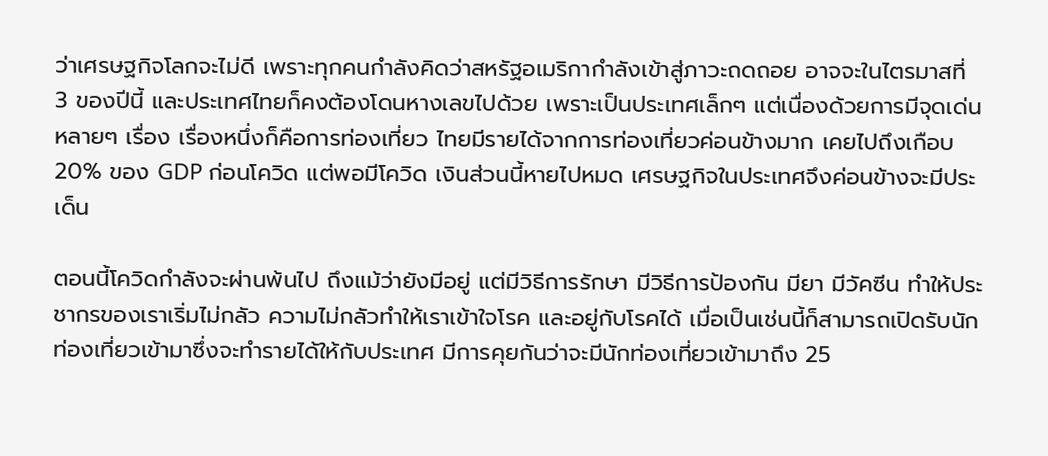ว่าเศรษฐกิจโลกจะไม่ดี เพราะทุกคนกำลังคิดว่าสหรัฐอเมริกากำลังเข้าสู่ภาวะถดถอย อาจจะในไตรมาสที่ 3 ของปีนี้ และประเทศไทยก็คงต้องโดนหางเลขไปด้วย เพราะเป็นประเทศเล็กๆ แต่เนื่องด้วยการมีจุดเด่นหลายๆ เรื่อง เรื่องหนึ่งก็คือการท่องเที่ยว ไทยมีรายได้จากการท่องเที่ยวค่อนข้างมาก เคยไปถึงเกือบ 20% ของ GDP ก่อนโควิด แต่พอมีโควิด เงินส่วนนี้หายไปหมด เศรษฐกิจในประเทศจึงค่อนข้างจะมีประเด็น

ตอนนี้โควิดกำลังจะผ่านพ้นไป ถึงแม้ว่ายังมีอยู่ แต่มีวิธีการรักษา มีวิธีการป้องกัน มียา มีวัคซีน ทำให้ประชากรของเราเริ่มไม่กลัว ความไม่กลัวทำให้เราเข้าใจโรค และอยู่กับโรคได้ เมื่อเป็นเช่นนี้ก็สามารถเปิดรับนักท่องเที่ยวเข้ามาซึ่งจะทำรายได้ให้กับประเทศ มีการคุยกันว่าจะมีนักท่องเที่ยวเข้ามาถึง 25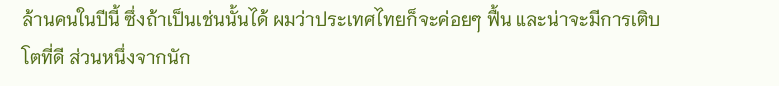ล้านคนในปีนี้ ซึ่งถ้าเป็นเช่นนั้นได้ ผมว่าประเทศไทยก็จะค่อยๆ ฟื้น และน่าจะมีการเติบโตที่ดี ส่วนหนึ่งจากนัก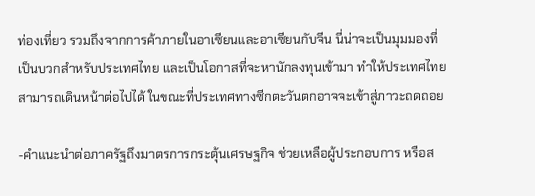ท่องเที่ยว รวมถึงจากการค้าภายในอาเซียนและอาเซียนกับจีน นี่น่าจะเป็นมุมมองที่เป็นบวกสำหรับประเทศไทย และเป็นโอกาสที่จะหานักลงทุนเข้ามา ทำให้ประเทศไทยสามารถเดินหน้าต่อไปได้ ในขณะที่ประเทศทางซีกตะวันตกอาจจะเข้าสู่ภาวะถดถอย

-คำแนะนำต่อภาครัฐถึงมาตรการกระตุ้นเศรษฐกิจ ช่วยเหลือผู้ประกอบการ หรือส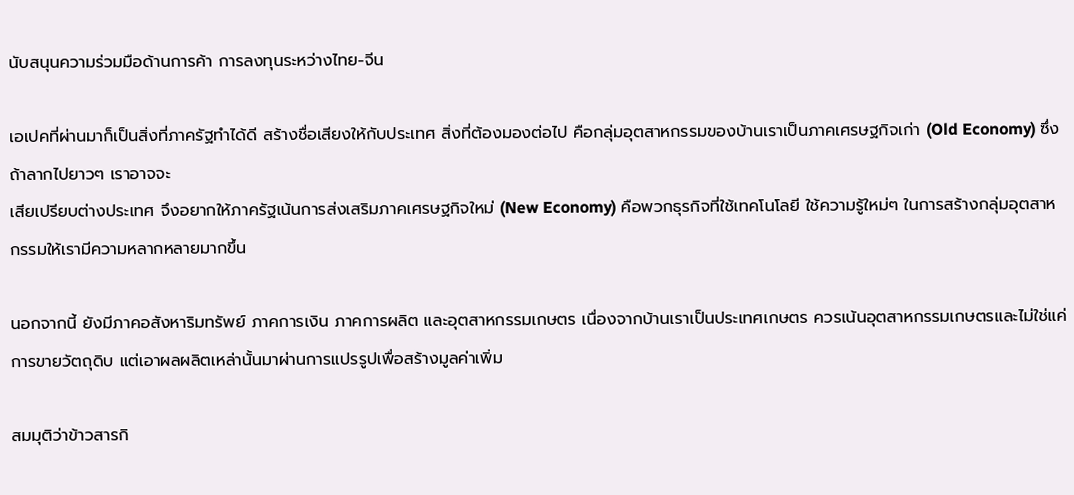นับสนุนความร่วมมือด้านการค้า การลงทุนระหว่างไทย-จีน

เอเปคที่ผ่านมาก็เป็นสิ่งที่ภาครัฐทำได้ดี สร้างชื่อเสียงให้กับประเทศ สิ่งที่ต้องมองต่อไป คือกลุ่มอุตสาหกรรมของบ้านเราเป็นภาคเศรษฐกิจเก่า (Old Economy) ซึ่งถ้าลากไปยาวๆ เราอาจจะ
เสียเปรียบต่างประเทศ จึงอยากให้ภาครัฐเน้นการส่งเสริมภาคเศรษฐกิจใหม่ (New Economy) คือพวกธุรกิจที่ใช้เทคโนโลยี ใช้ความรู้ใหม่ๆ ในการสร้างกลุ่มอุตสาหกรรมให้เรามีความหลากหลายมากขึ้น

นอกจากนี้ ยังมีภาคอสังหาริมทรัพย์ ภาคการเงิน ภาคการผลิต และอุตสาหกรรมเกษตร เนื่องจากบ้านเราเป็นประเทศเกษตร ควรเน้นอุตสาหกรรมเกษตรและไม่ใช่แค่การขายวัตถุดิบ แต่เอาผลผลิตเหล่านั้นมาผ่านการแปรรูปเพื่อสร้างมูลค่าเพิ่ม

สมมุติว่าข้าวสารกิ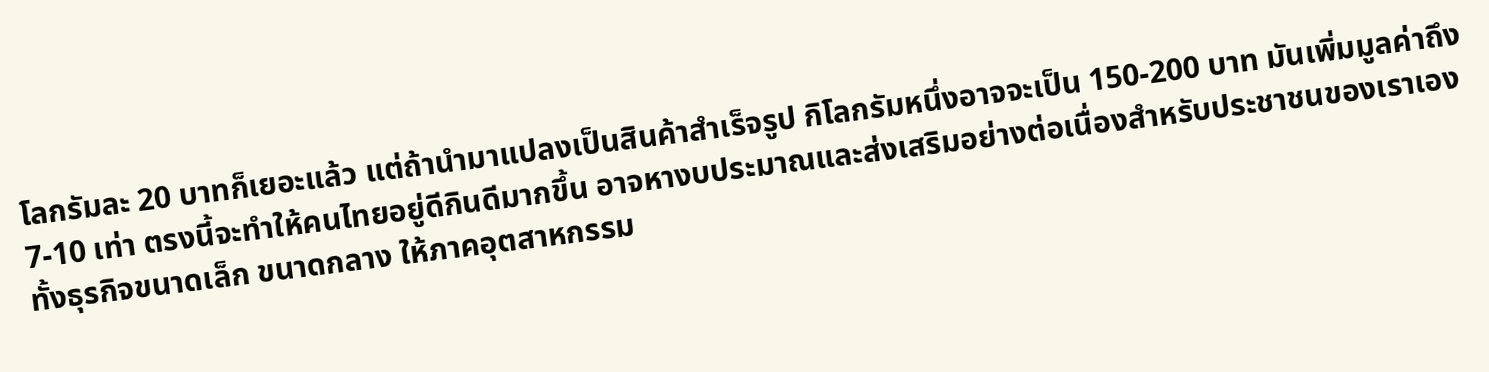โลกรัมละ 20 บาทก็เยอะแล้ว แต่ถ้านำมาแปลงเป็นสินค้าสำเร็จรูป กิโลกรัมหนึ่งอาจจะเป็น 150-200 บาท มันเพิ่มมูลค่าถึง 7-10 เท่า ตรงนี้จะทำให้คนไทยอยู่ดีกินดีมากขึ้น อาจหางบประมาณและส่งเสริมอย่างต่อเนื่องสำหรับประชาชนของเราเอง ทั้งธุรกิจขนาดเล็ก ขนาดกลาง ให้ภาคอุตสาหกรรม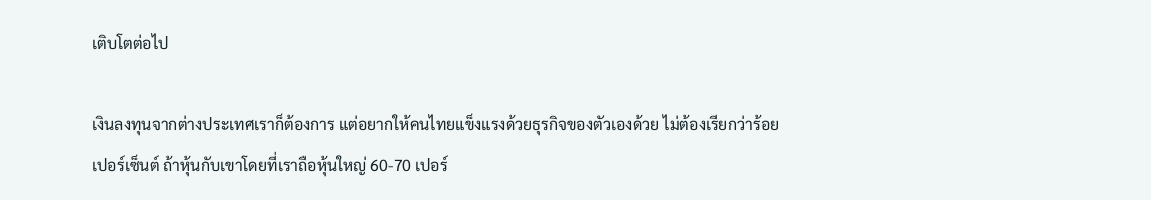เติบโตต่อไป

เงินลงทุนจากต่างประเทศเราก็ต้องการ แต่อยากให้คนไทยแข็งแรงด้วยธุรกิจของตัวเองด้วย ไม่ต้องเรียกว่าร้อยเปอร์เซ็นต์ ถ้าหุ้นกับเขาโดยที่เราถือหุ้นใหญ่ 60-70 เปอร์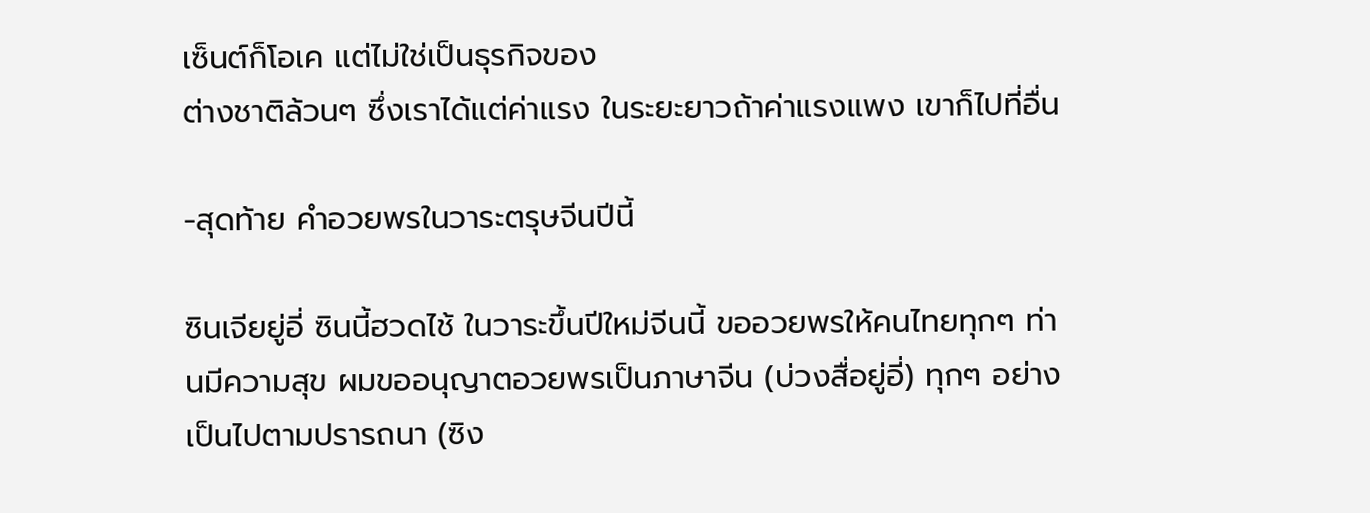เซ็นต์ก็โอเค แต่ไม่ใช่เป็นธุรกิจของ
ต่างชาติล้วนๆ ซึ่งเราได้แต่ค่าแรง ในระยะยาวถ้าค่าแรงแพง เขาก็ไปที่อื่น

-สุดท้าย คำอวยพรในวาระตรุษจีนปีนี้

ซินเจียยู่อี่ ซินนี้ฮวดไช้ ในวาระขึ้นปีใหม่จีนนี้ ขออวยพรให้คนไทยทุกๆ ท่านมีความสุข ผมขออนุญาตอวยพรเป็นภาษาจีน (บ่วงสื่อยู่อี่) ทุกๆ อย่างเป็นไปตามปรารถนา (ซิง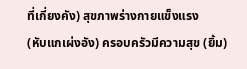ที่เกี่ยงคัง) สุขภาพร่างกายแข็งแรง
(หับแกเผ่งอัง) ครอบครัวมีความสุข (ยิ้ม)